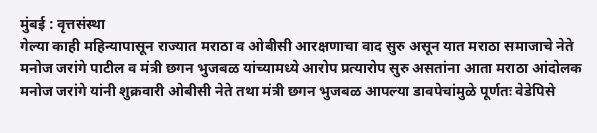मुंबई : वृत्तसंस्था
गेल्या काही महिन्यापासून राज्यात मराठा व ओबीसी आरक्षणाचा वाद सुरु असून यात मराठा समाजाचे नेते मनोज जरांगे पाटील व मंत्री छगन भुजबळ यांच्यामध्ये आरोप प्रत्यारोप सुरु असतांना आता मराठा आंदोलक मनोज जरांगे यांनी शुक्रवारी ओबीसी नेते तथा मंत्री छगन भुजबळ आपल्या डावपेचांमुळे पूर्णतः वेडेपिसे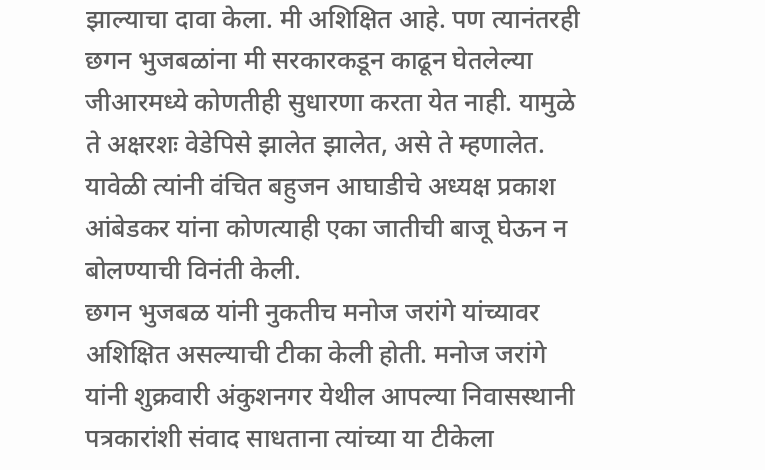झाल्याचा दावा केला. मी अशिक्षित आहे. पण त्यानंतरही छगन भुजबळांना मी सरकारकडून काढून घेतलेल्या जीआरमध्ये कोणतीही सुधारणा करता येत नाही. यामुळे ते अक्षरशः वेडेपिसे झालेत झालेत, असे ते म्हणालेत. यावेळी त्यांनी वंचित बहुजन आघाडीचे अध्यक्ष प्रकाश आंबेडकर यांना कोणत्याही एका जातीची बाजू घेऊन न बोलण्याची विनंती केली.
छगन भुजबळ यांनी नुकतीच मनोज जरांगे यांच्यावर अशिक्षित असल्याची टीका केली होती. मनोज जरांगे यांनी शुक्रवारी अंकुशनगर येथील आपल्या निवासस्थानी पत्रकारांशी संवाद साधताना त्यांच्या या टीकेला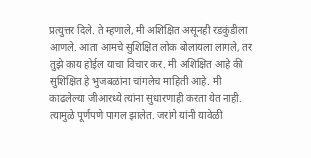प्रत्युत्तर दिले. ते म्हणाले, मी अशिक्षित असूनही रडकुंडीला आणले. आता आमचे सुशिक्षित लोक बोलायला लागले, तर तुझे काय होईल याचा विचार कर. मी अशिक्षित आहे की सुशिक्षित हे भुजबळांना चांगलेच माहिती आहे. मी काढलेल्या जीआरध्ये त्यांना सुधारणाही करता येत नाही. त्यामुळे पूर्णपणे पागल झालेत. जरांगे यांनी यावेळी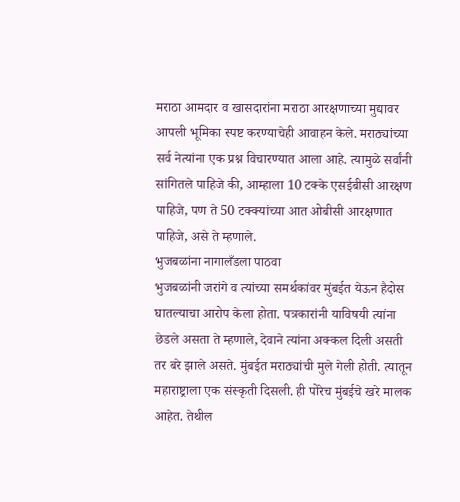मराठा आमदार व खासदारांना मराठा आरक्षणाच्या मुद्यावर आपली भूमिका स्पष्ट करण्याचेही आवाहन केले. मराठ्यांच्या सर्व नेत्यांना एक प्रश्न विचारण्यात आला आहे. त्यामुळे सर्वांनी सांगितले पाहिजे की, आम्हाला 10 टक्के एसईबीसी आरक्षण पाहिजे, पण ते 50 टक्क्यांच्या आत ओबीसी आरक्षणात पाहिजे, असे ते म्हणाले.
भुजबळांना नागालँडला पाठवा
भुजबळांनी जरांगे व त्यांच्या समर्थकांवर मुंबईत येऊन हैदोस घातल्याचा आरोप केला होता. पत्रकारांनी याविषयी त्यांना छेडले असता ते म्हणाले, देवाने त्यांना अक्कल दिली असती तर बरे झाले असते. मुंबईत मराठ्यांची मुले गेली होती. त्यातून महाराष्ट्राला एक संस्कृती दिसली. ही पोरेच मुंबईचे खरे मालक आहेत. तेथील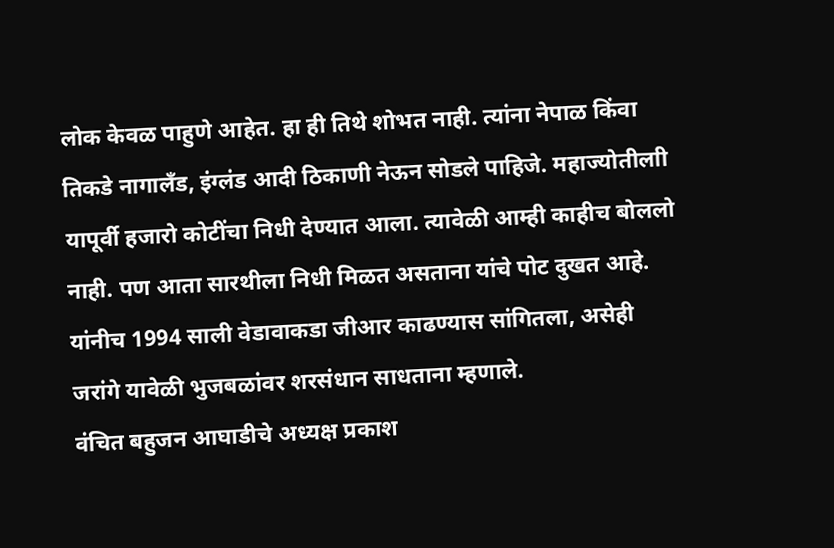लोक केवळ पाहुणे आहेत. हा ही तिथे शोभत नाही. त्यांना नेपाळ किंवा तिकडे नागालँड, इंग्लंड आदी ठिकाणी नेऊन सोडले पाहिजे. महाज्योतीलाी यापूर्वी हजारो कोटींचा निधी देण्यात आला. त्यावेळी आम्ही काहीच बोललो नाही. पण आता सारथीला निधी मिळत असताना यांचे पोट दुखत आहे. यांनीच 1994 साली वेडावाकडा जीआर काढण्यास सांगितला, असेही जरांगे यावेळी भुजबळांवर शरसंधान साधताना म्हणाले.
वंचित बहुजन आघाडीचे अध्यक्ष प्रकाश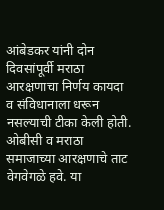आंबेडकर यांनी दोन दिवसांपूर्वी मराठा आरक्षणाचा निर्णय कायदा व संविधानाला धरून नसल्याची टीका केली होती. ओबीसी व मराठा समाजाच्या आरक्षणाचे ताट वेगवेगळे हवे. या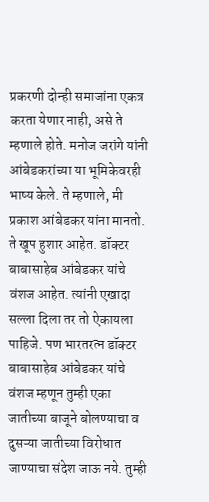प्रकरणी दोन्ही समाजांना एकत्र करता येणार नाही, असे ते म्हणाले होते. मनोज जरांगे यांनी आंबेडकरांच्या या भूमिकेवरही भाष्य केले. ते म्हणाले, मी प्रकाश आंबेडकर यांना मानतो. ते खूप हुशार आहेत. डॉक्टर बाबासाहेब आंबेडकर यांचे वंशज आहेत. त्यांनी एखादा सल्ला दिला तर तो ऐकायला पाहिजे. पण भारतरत्न डॉक्टर बाबासाहेब आंबेडकर यांचे वंशज म्हणून तुम्ही एका जातीच्या बाजूने बोलण्याचा व दुसऱ्या जातीच्या विरोधात जाण्याचा संदेश जाऊ नये. तुम्ही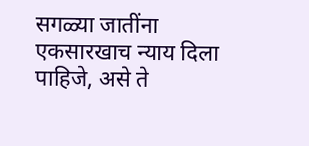सगळ्या जातींना एकसारखाच न्याय दिला पाहिजे, असे ते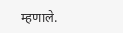म्हणाले.